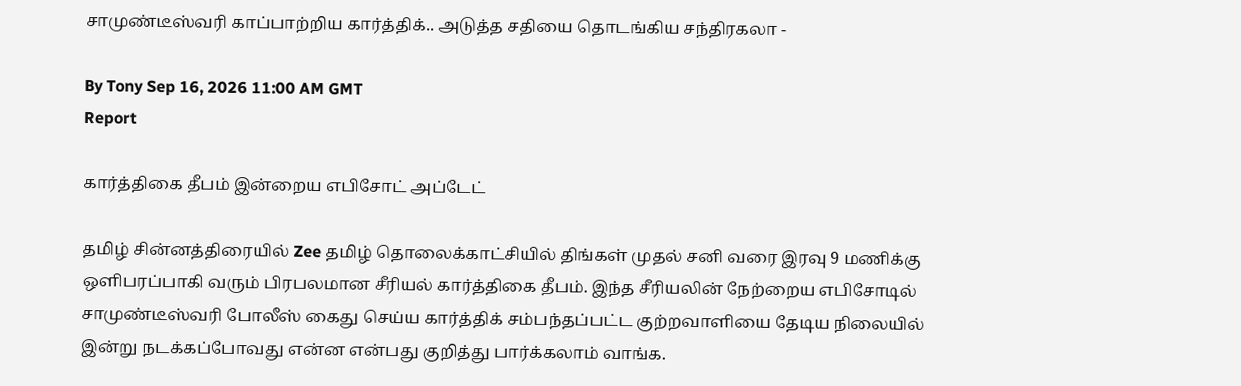சாமுண்டீஸ்வரி காப்பாற்றிய கார்த்திக்.. அடுத்த சதியை தொடங்கிய சந்திரகலா -

By Tony Sep 16, 2026 11:00 AM GMT
Report

கார்த்திகை தீபம் இன்றைய எபிசோட் அப்டேட்

தமிழ் சின்னத்திரையில் Zee தமிழ் தொலைக்காட்சியில் திங்கள் முதல் சனி வரை இரவு 9 மணிக்கு ஒளிபரப்பாகி வரும் பிரபலமான சீரியல் கார்த்திகை தீபம். இந்த சீரியலின் நேற்றைய எபிசோடில் சாமுண்டீஸ்வரி போலீஸ் கைது செய்ய கார்த்திக் சம்பந்தப்பட்ட குற்றவாளியை தேடிய நிலையில் இன்று நடக்கப்போவது என்ன என்பது குறித்து பார்க்கலாம் வாங்க.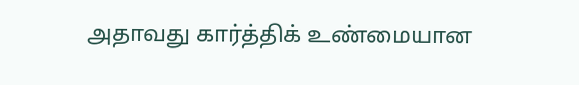அதாவது கார்த்திக் உண்மையான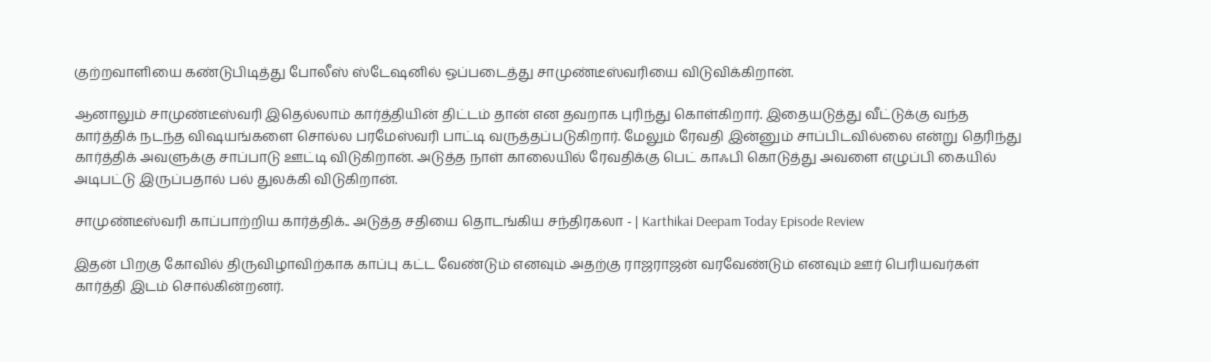குற்றவாளியை கண்டுபிடித்து போலீஸ் ஸ்டேஷனில் ஒப்படைத்து சாமுண்டீஸ்வரியை விடுவிக்கிறான்.

ஆனாலும் சாமுண்டீஸ்வரி இதெல்லாம் கார்த்தியின் திட்டம் தான் என தவறாக புரிந்து கொள்கிறார். இதையடுத்து வீட்டுக்கு வந்த கார்த்திக் நடந்த விஷயங்களை சொல்ல பரமேஸ்வரி பாட்டி வருத்தப்படுகிறார். மேலும் ரேவதி இன்னும் சாப்பிடவில்லை என்று தெரிந்து கார்த்திக் அவளுக்கு சாப்பாடு ஊட்டி விடுகிறான். அடுத்த நாள் காலையில் ரேவதிக்கு பெட் காஃபி கொடுத்து அவளை எழுப்பி கையில் அடிபட்டு இருப்பதால் பல் துலக்கி விடுகிறான்.

சாமுண்டீஸ்வரி காப்பாற்றிய கார்த்திக்.. அடுத்த சதியை தொடங்கிய சந்திரகலா - | Karthikai Deepam Today Episode Review

இதன் பிறகு கோவில் திருவிழாவிற்காக காப்பு கட்ட வேண்டும் எனவும் அதற்கு ராஜராஜன் வரவேண்டும் எனவும் ஊர் பெரியவர்கள் கார்த்தி இடம் சொல்கின்றனர்.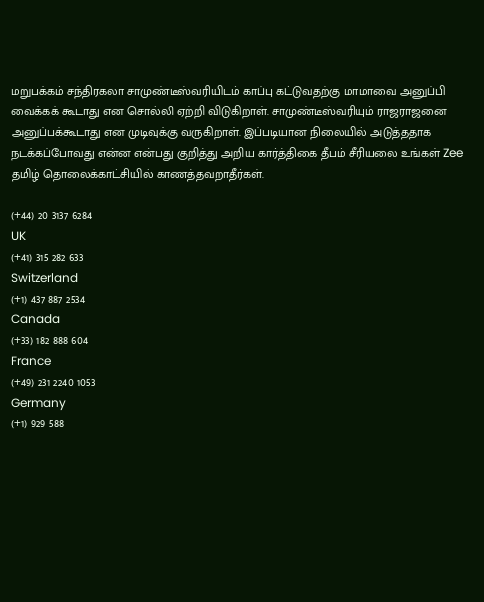மறுபக்கம் சந்திரகலா சாமுண்டீஸ்வரியிடம் காப்பு கட்டுவதற்கு மாமாவை அனுப்பி வைக்கக் கூடாது என சொல்லி ஏற்றி விடுகிறாள். சாமுண்டீஸ்வரியும் ராஜராஜனை அனுப்பக்கூடாது என முடிவுக்கு வருகிறாள். இப்படியான நிலையில் அடுத்ததாக நடக்கப்போவது என்ன என்பது குறித்து அறிய கார்த்திகை தீபம் சீரியலை உங்கள் Zee தமிழ் தொலைக்காட்சியில் காணத்தவறாதீர்கள்.

(+44) 20 3137 6284
UK
(+41) 315 282 633
Switzerland
(+1) 437 887 2534
Canada
(+33) 182 888 604
France
(+49) 231 2240 1053
Germany
(+1) 929 588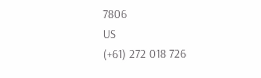7806
US
(+61) 272 018 726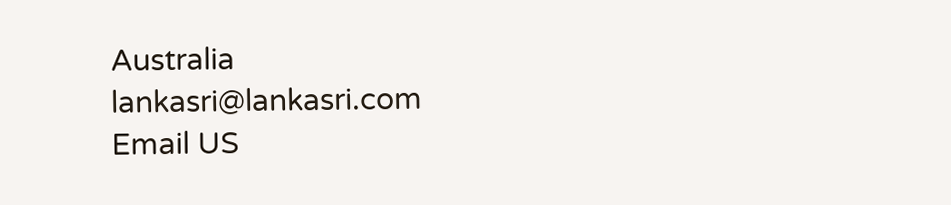Australia
lankasri@lankasri.com
Email US